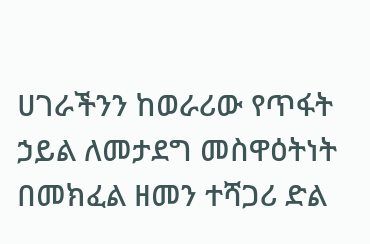ሀገራችንን ከወራሪው የጥፋት ኃይል ለመታደግ መስዋዕትነት በመክፈል ዘመን ተሻጋሪ ድል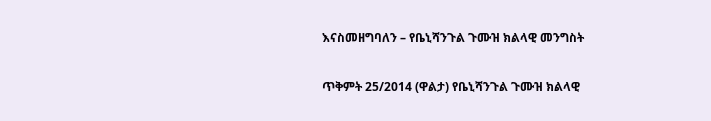እናስመዘግባለን – የቤኒሻንጉል ጉሙዝ ክልላዊ መንግስት

ጥቅምት 25/2014 (ዋልታ) የቤኒሻንጉል ጉሙዝ ክልላዊ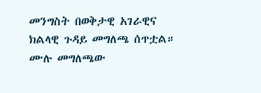መንግስት በወቅታዊ አገራዊና ክልላዊ ጉዳይ መግለጫ ሰጥቷል። ሙሉ መግለጫው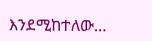እንደሚከተለው…